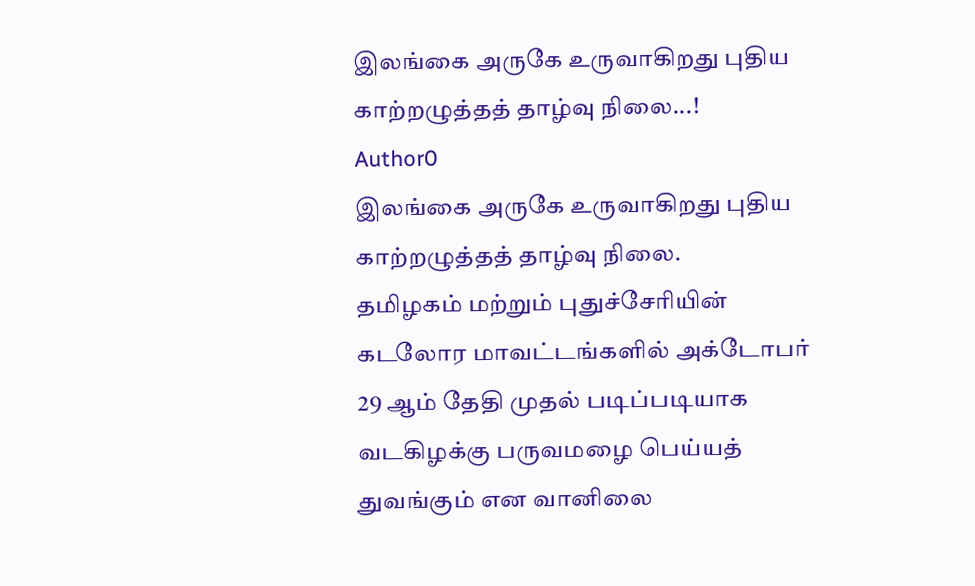இலங்கை அருகே உருவாகிறது புதிய காற்றழுத்தத் தாழ்வு நிலை...!
Author0
இலங்கை அருகே உருவாகிறது புதிய காற்றழுத்தத் தாழ்வு நிலை.
தமிழகம் மற்றும் புதுச்சேரியின் கடலோர மாவட்டங்களில் அக்டோபர் 29 ஆம் தேதி முதல் படிப்படியாக வடகிழக்கு பருவமழை பெய்யத் துவங்கும் என வானிலை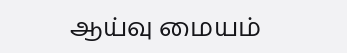ஆய்வு மையம்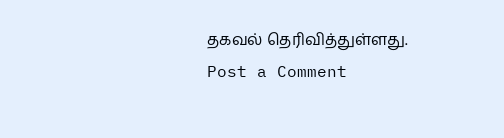தகவல் தெரிவித்துள்ளது.
Post a Comment